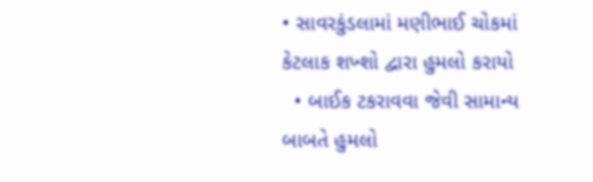• સાવરકુંડલામાં મણીભાઈ ચોકમાં  કેટલાક શખ્શો દ્વારા હુમલો કરાયો
  • બાઈક ટકરાવવા જેવી સામાન્ય બાબતે હુમલો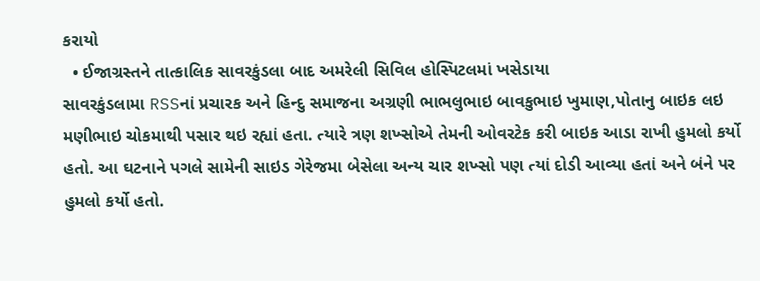કરાયો
  • ઈજાગ્રસ્તને તાત્કાલિક સાવરકુંડલા બાદ અમરેલી સિવિલ હોસ્પિટલમાં ખસેડાયા
સાવરકુંડલામા RSSનાં પ્રચારક અને હિન્દુ સમાજના અગ્રણી ભાભલુભાઇ બાવકુભાઇ ખુમાણ,પોતાનુ બાઇક લઇ મણીભાઇ ચોકમાથી પસાર થઇ રહ્યાં હતા. ત્યારે ત્રણ શખ્સોએ તેમની ઓવરટેક કરી બાઇક આડા રાખી હુમલો કર્યો હતો. આ ઘટનાને પગલે સામેની સાઇડ ગેરેજમા બેસેલા અન્ય ચાર શખ્સો પણ ત્યાં દોડી આવ્યા હતાં અને બંને પર હુમલો કર્યો હતો.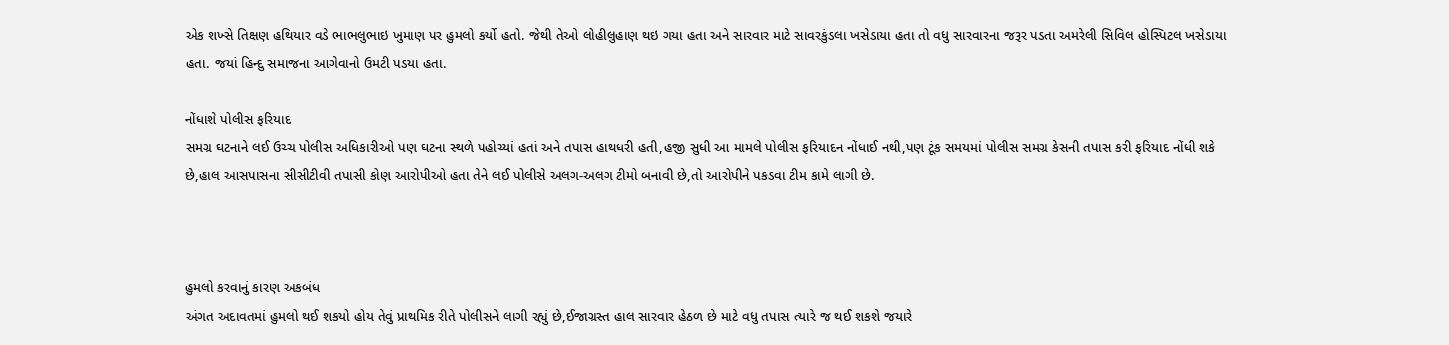એક શખ્સે તિક્ષણ હથિયાર વડે ભાભલુભાઇ ખુમાણ પર હુમલો કર્યો હતો. જેથી તેઓ લોહીલુહાણ થઇ ગયા હતા અને સારવાર માટે સાવરકુંડલા ખસેડાયા હતા તો વધુ સારવારના જરૂર પડતા અમરેલી સિવિલ હોસ્પિટલ ખસેડાયા હતા. જયાં હિન્દુ સમાજના આગેવાનો ઉમટી પડયા હતા.

નોંધાશે પોલીસ ફરિયાદ
સમગ્ર ઘટનાને લઈ ઉચ્ચ પોલીસ અધિકારીઓ પણ ઘટના સ્થળે પહોચ્યાં હતાં અને તપાસ હાથધરી હતી,હજી સુધી આ મામલે પોલીસ ફરિયાદન નોંધાઈ નથી,પણ ટૂંક સમયમાં પોલીસ સમગ્ર કેસની તપાસ કરી ફરિયાદ નોંધી શકે છે,હાલ આસપાસના સીસીટીવી તપાસી કોણ આરોપીઓ હતા તેને લઈ પોલીસે અલગ-અલગ ટીમો બનાવી છે,તો આરોપીને પકડવા ટીમ કામે લાગી છે.



હુમલો કરવાનું કારણ અકબંધ
અંગત અદાવતમાં હુમલો થઈ શકયો હોય તેવું પ્રાથમિક રીતે પોલીસને લાગી રહ્યું છે,ઈજાગ્રસ્ત હાલ સારવાર હેઠળ છે માટે વધુ તપાસ ત્યારે જ થઈ શકશે જયારે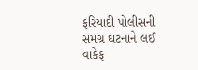ફરિયાદી પોલીસની સમગ્ર ઘટનાને લઈ વાકેફ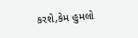કરશે,કેમ હુમલો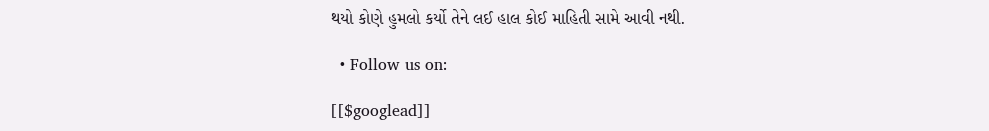થયો કોણે હુમલો કર્યો તેને લઈ હાલ કોઈ માહિતી સામે આવી નથી.

  • Follow us on:

[[$googlead]]